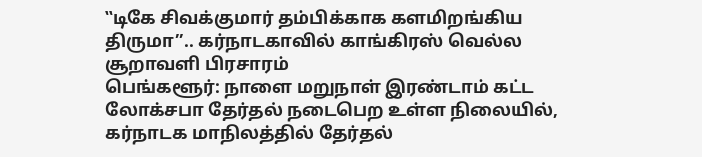‛‛டிகே சிவக்குமார் தம்பிக்காக களமிறங்கிய திருமா’’.. கர்நாடகாவில் காங்கிரஸ் வெல்ல சூறாவளி பிரசாரம்
பெங்களூர்: நாளை மறுநாள் இரண்டாம் கட்ட லோக்சபா தேர்தல் நடைபெற உள்ள நிலையில், கர்நாடக மாநிலத்தில் தேர்தல்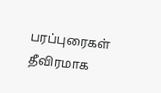பரப்புரைகள் தீவிரமாக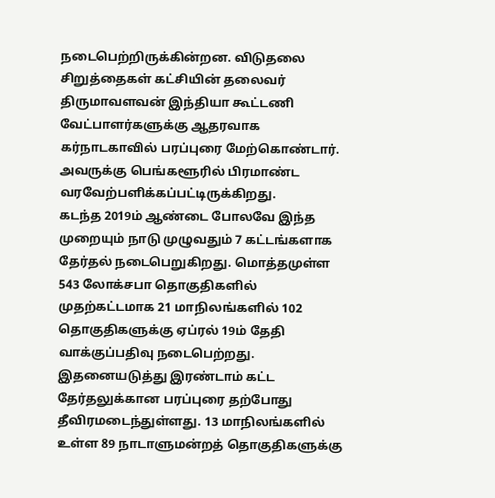நடைபெற்றிருக்கின்றன. விடுதலை சிறுத்தைகள் கட்சியின் தலைவர் திருமாவளவன் இந்தியா கூட்டணி வேட்பாளர்களுக்கு ஆதரவாக கர்நாடகாவில் பரப்புரை மேற்கொண்டார். அவருக்கு பெங்களூரில் பிரமாண்ட வரவேற்பளிக்கப்பட்டிருக்கிறது.
கடந்த 2019ம் ஆண்டை போலவே இந்த முறையும் நாடு முழுவதும் 7 கட்டங்களாக தேர்தல் நடைபெறுகிறது. மொத்தமுள்ள 543 லோக்சபா தொகுதிகளில் முதற்கட்டமாக 21 மாநிலங்களில் 102 தொகுதிகளுக்கு ஏப்ரல் 19ம் தேதி வாக்குப்பதிவு நடைபெற்றது. இதனையடுத்து இரண்டாம் கட்ட தேர்தலுக்கான பரப்புரை தற்போது தீவிரமடைந்துள்ளது. 13 மாநிலங்களில் உள்ள 89 நாடாளுமன்றத் தொகுதிகளுக்கு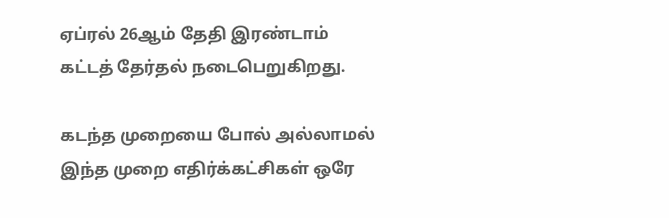ஏப்ரல் 26ஆம் தேதி இரண்டாம் கட்டத் தேர்தல் நடைபெறுகிறது.

கடந்த முறையை போல் அல்லாமல் இந்த முறை எதிர்க்கட்சிகள் ஒரே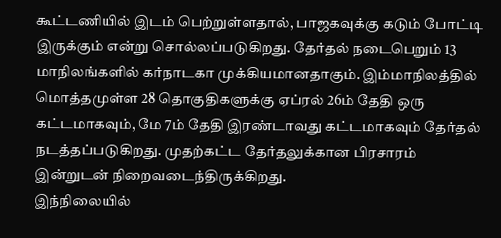கூட்டணியில் இடம் பெற்றுள்ளதால், பாஜகவுக்கு கடும் போட்டி இருக்கும் என்று சொல்லப்படுகிறது. தேர்தல் நடைபெறும் 13 மாநிலங்களில் கர்நாடகா முக்கியமானதாகும். இம்மாநிலத்தில் மொத்தமுள்ள 28 தொகுதிகளுக்கு ஏப்ரல் 26ம் தேதி ஒரு கட்டமாகவும், மே 7ம் தேதி இரண்டாவது கட்டமாகவும் தேர்தல் நடத்தப்படுகிறது. முதற்கட்ட தேர்தலுக்கான பிரசாரம் இன்றுடன் நிறைவடைந்திருக்கிறது.
இந்நிலையில்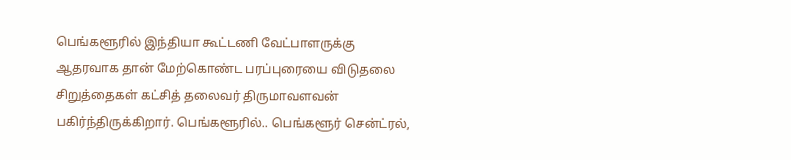பெங்களூரில் இந்தியா கூட்டணி வேட்பாளருக்கு ஆதரவாக தான் மேற்கொண்ட பரப்புரையை விடுதலை சிறுத்தைகள் கட்சித் தலைவர் திருமாவளவன் பகிர்ந்திருக்கிறார். பெங்களூரில்.. பெங்களூர் சென்ட்ரல்,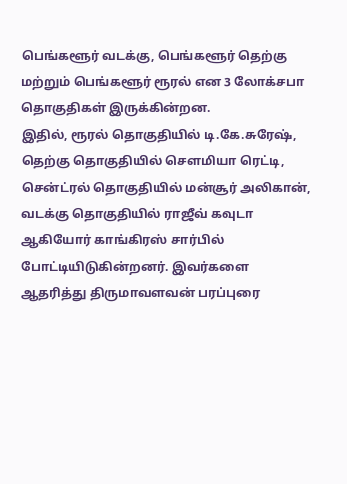பெங்களூர் வடக்கு, பெங்களூர் தெற்கு மற்றும் பெங்களூர் ரூரல் என 3 லோக்சபா தொகுதிகள் இருக்கின்றன.
இதில், ரூரல் தொகுதியில் டி.கே.சுரேஷ், தெற்கு தொகுதியில் சௌமியா ரெட்டி, சென்ட்ரல் தொகுதியில் மன்சூர் அலிகான், வடக்கு தொகுதியில் ராஜீவ் கவுடா ஆகியோர் காங்கிரஸ் சார்பில் போட்டியிடுகின்றனர். இவர்களை ஆதரித்து திருமாவளவன் பரப்புரை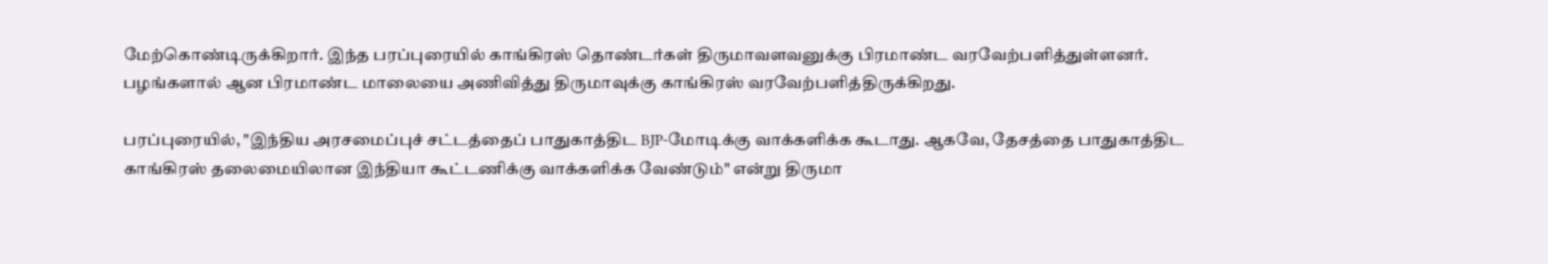மேற்கொண்டிருக்கிறார். இந்த பரப்புரையில் காங்கிரஸ் தொண்டர்கள் திருமாவளவனுக்கு பிரமாண்ட வரவேற்பளித்துள்ளனர். பழங்களால் ஆன பிரமாண்ட மாலையை அணிவித்து திருமாவுக்கு காங்கிரஸ் வரவேற்பளித்திருக்கிறது.

பரப்புரையில், "இந்திய அரசமைப்புச் சட்டத்தைப் பாதுகாத்திட BJP-மோடிக்கு வாக்களிக்க கூடாது. ஆகவே, தேசத்தை பாதுகாத்திட காங்கிரஸ் தலைமையிலான இந்தியா கூட்டணிக்கு வாக்களிக்க வேண்டும்" என்று திருமா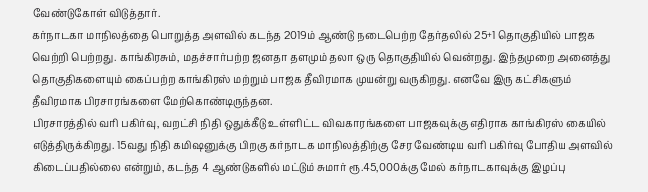வேண்டுகோள் விடுத்தார்.
கர்நாடகா மாநிலத்தை பொறுத்த அளவில் கடந்த 2019ம் ஆண்டு நடைபெற்ற தேர்தலில் 25+1 தொகுதியில் பாஜக வெற்றி பெற்றது. காங்கிரசும், மதச்சார்பற்ற ஜனதா தளமும் தலா ஒரு தொகுதியில் வென்றது. இந்தமுறை அனைத்து தொகுதிகளையும் கைப்பற்ற காங்கிரஸ் மற்றும் பாஜக தீவிரமாக முயன்று வருகிறது. எனவே இரு கட்சிகளும் தீவிரமாக பிரசாரங்களை மேற்கொண்டிருந்தன.
பிரசாரத்தில் வரி பகிர்வு, வறட்சி நிதி ஒதுக்கீடு உள்ளிட்ட விவகாரங்களை பாஜகவுக்கு எதிராக காங்கிரஸ் கையில் எடுத்திருக்கிறது. 15வது நிதி கமிஷனுக்கு பிறகு கர்நாடக மாநிலத்திற்கு சேர வேண்டிய வரி பகிர்வு போதிய அளவில் கிடைப்பதில்லை என்றும், கடந்த 4 ஆண்டுகளில் மட்டும் சுமார் ரூ.45,000க்கு மேல் கர்நாடகாவுக்கு இழப்பு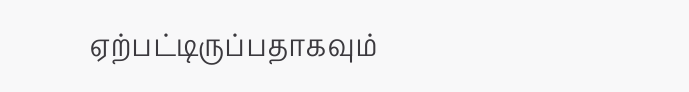ஏற்பட்டிருப்பதாகவும்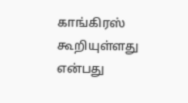காங்கிரஸ் கூறியுள்ளது என்பது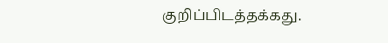குறிப்பிடத்தக்கது.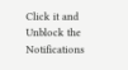Click it and Unblock the Notifications